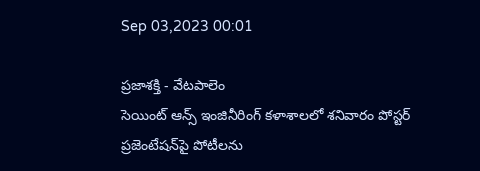Sep 03,2023 00:01

ప్రజాశక్తి - వేటపాలెం
సెయింట్ ఆన్స్ ఇంజినీరింగ్ కళాశాలలో శనివారం పోస్టర్ ప్రజెంటేషన్‌పై పోటీలను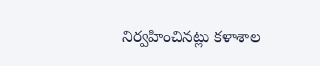నిర్వహించినట్లు కళాశాల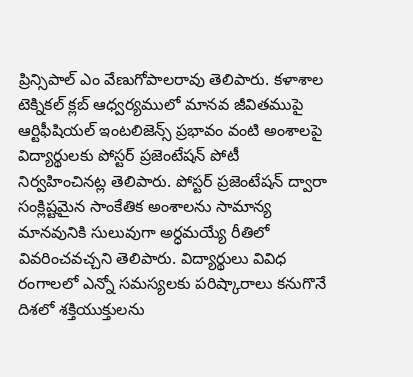ప్రిన్సిపాల్‌ ఎం వేణుగోపాలరావు తెలిపారు. కళాశాల టెక్నికల్ క్లబ్ ఆధ్వర్యములో మానవ జీవితముపై ఆర్టిఫీషియల్ ఇంటలిజెన్స్ ప్రభావం వంటి అంశాలపై విద్యార్థులకు పోస్టర్ ప్రజెంటేషన్ పోటీ నిర్వహించినట్ల తెలిపారు. పోస్టర్ ప్రజెంటేషన్ ద్వారా సంక్లిష్టమైన సాంకేతిక అంశాలను సామాన్య మానవునికి సులువుగా అర్ధమయ్యే రీతిలో వివరించవచ్చని తెలిపారు. విద్యార్థులు వివిధ రంగాలలో ఎన్నో సమస్యలకు పరిష్కారాలు కనుగొనే దిశలో శక్తియుక్తులను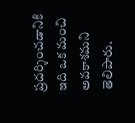ప్రదర్శించడానికి ఇది ఒక మంచి అవకాశమని తెలిపారు.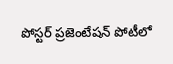పోస్టర్ ప్రజెంటేషన్ పోటీలో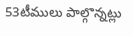53టీములు పాల్గొన్నట్లు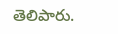తెలిపారు.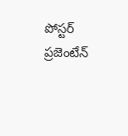పోస్టర్ ప్రజెంటేన్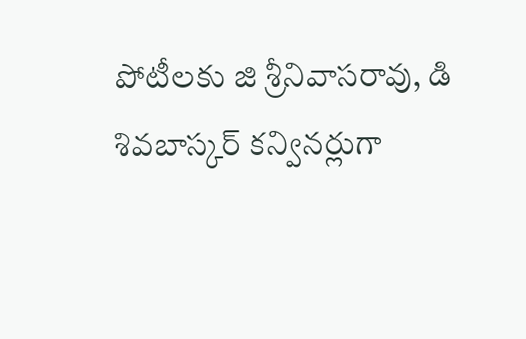పోటీలకు జి శ్రీనివాసరావు, డి శివబాస్కర్‌ కన్వినర్లుగా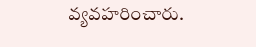వ్యవహరించారు.